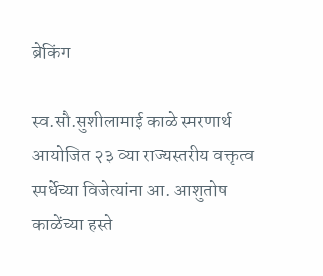ब्रेकिंग

स्व.सौ.सुशीलामाई काळे स्मरणार्थ आयोजित २३ व्या राज्यस्तरीय वक्तृत्व स्पर्धेच्या विजेत्यांना आ. आशुतोष काळेंच्या हस्ते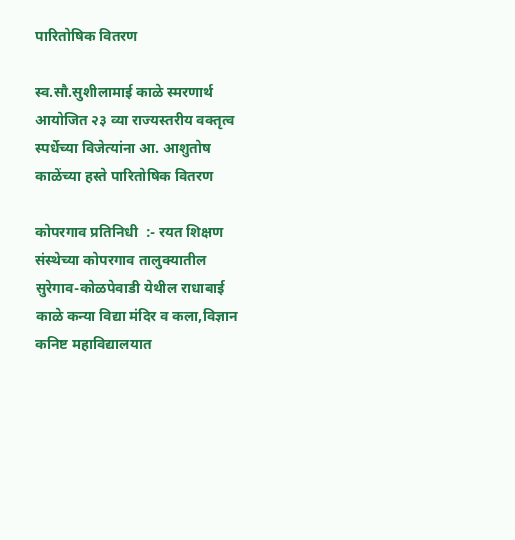पारितोषिक वितरण

स्व.सौ.सुशीलामाई काळे स्मरणार्थ आयोजित २३ व्या राज्यस्तरीय वक्तृत्व स्पर्धेच्या विजेत्यांना आ. आशुतोष काळेंच्या हस्ते पारितोषिक वितरण

कोपरगाव प्रतिनिधी  :- रयत शिक्षण संस्थेच्या कोपरगाव तालुक्यातील सुरेगाव-कोळपेवाडी येथील राधाबाई काळे कन्या विद्या मंदिर व कला,विज्ञान कनिष्ट महाविद्यालयात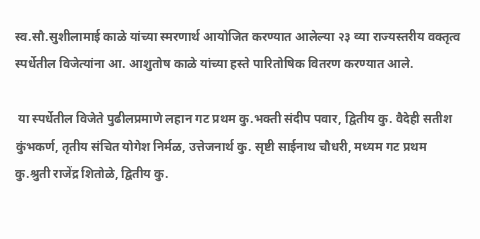स्व.सौ.सुशीलामाई काळे यांच्या स्मरणार्थ आयोजित करण्यात आलेल्या २३ व्या राज्यस्तरीय वक्तृत्व स्पर्धेतील विजेत्यांना आ. आशुतोष काळे यांच्या हस्ते पारितोषिक वितरण करण्यात आले.

 या स्पर्धेतील विजेते पुढीलप्रमाणे लहान गट प्रथम कु.भक्ती संदीप पवार, द्वितीय कु. वैदेही सतीश कुंभकर्ण, तृतीय संचित योगेश निर्मळ, उत्तेजनार्थ कु. सृष्टी साईनाथ चौधरी, मध्यम गट प्रथम कु.श्रुती राजेंद्र शितोळे, द्वितीय कु.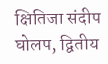क्षितिजा संदीप घोलप, द्वितीय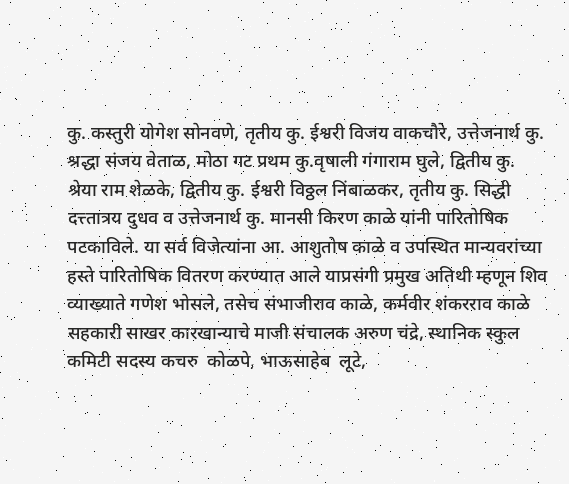कु. कस्तुरी योगेश सोनवणे, तृतीय कु. ईश्वरी विजय वाकचौरे, उत्तेजनार्थ कु. श्रद्धा संजय वेताळ, मोठा गट प्रथम कु.वृषाली गंगाराम घुले, द्वितीय कु. श्रेया राम शेळके, द्वितीय कु. ईश्वरी विठ्ठल निंबाळकर, तृतीय कु. सिद्धी दत्त्तात्रय दुधव व उत्तेजनार्थ कु. मानसी किरण काळे यांनी पारितोषिक पटकाविले. या सर्व विजेत्यांना आ. आशुतोष काळे व उपस्थित मान्यवरांच्या हस्ते पारितोषिक वितरण करण्यात आले याप्रसंगी प्रमुख अतिथी म्हणून शिव व्याख्याते गणेश भोसले, तसेच संभाजीराव काळे, कर्मवीर शंकरराव काळे सहकारी साखर कारखान्याचे माजी संचालक अरुण चंद्रे, स्थानिक स्कुल कमिटी सदस्य कचरु  कोळपे, भाऊसाहेब  लूटे,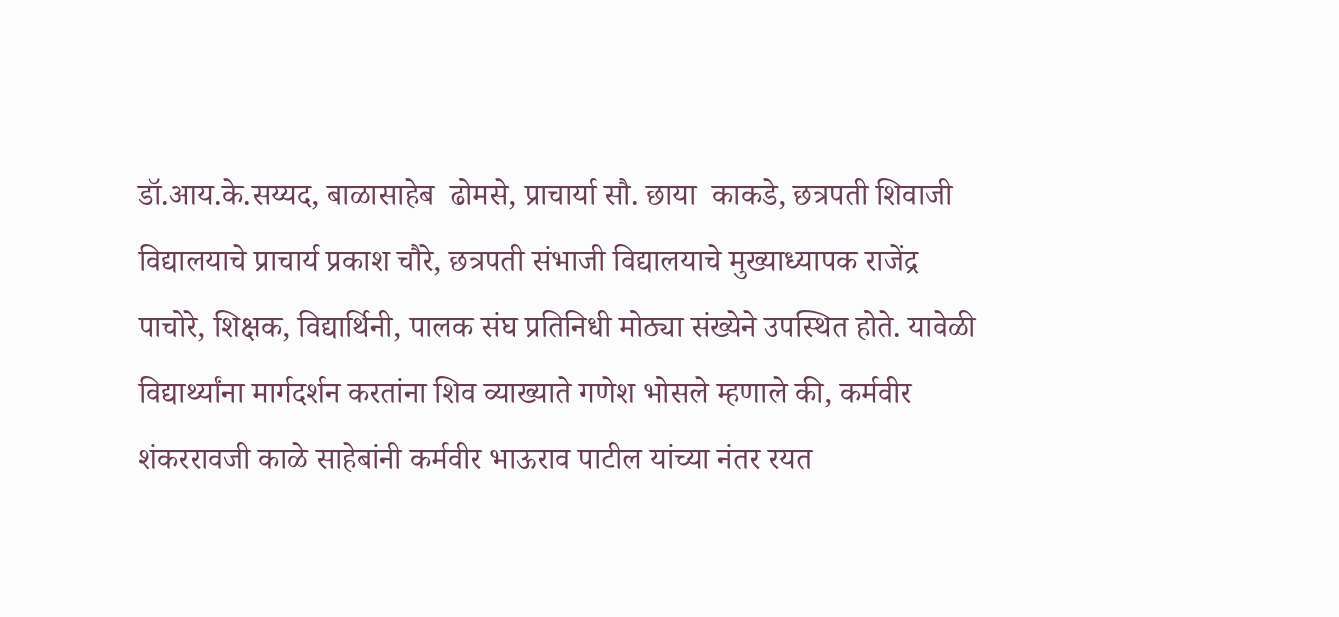डॉ.आय.के.सय्यद, बाळासाहेब  ढोमसे, प्राचार्या सौ. छाया  काकडे, छत्रपती शिवाजी विद्यालयाचे प्राचार्य प्रकाश चौरे, छत्रपती संभाजी विद्यालयाचे मुख्याध्यापक राजेंद्र पाचोरे, शिक्षक, विद्यार्थिनी, पालक संघ प्रतिनिधी मोठ्या संख्येने उपस्थित होते. यावेळी विद्यार्थ्यांना मार्गदर्शन करतांना शिव व्याख्याते गणेश भोसले म्हणाले की, कर्मवीर शंकररावजी काळे साहेबांनी कर्मवीर भाऊराव पाटील यांच्या नंतर रयत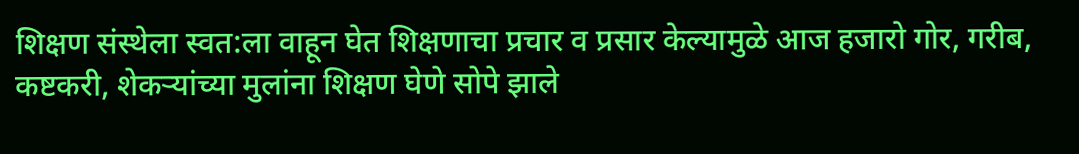शिक्षण संस्थेला स्वत:ला वाहून घेत शिक्षणाचा प्रचार व प्रसार केल्यामुळे आज हजारो गोर, गरीब, कष्टकरी, शेकऱ्यांच्या मुलांना शिक्षण घेणे सोपे झाले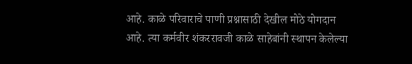आहे. काळे परिवाराचे पाणी प्रश्नासाठी देखील मोठे योगदान आहे. त्या कर्मवीर शंकररावजी काळे साहेबांनी स्थापन केलेल्या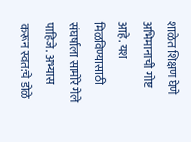शाळेत शिक्षण घेणे अभिमानाची गोष्ट आहे. यश मिळविण्यासाठी संघर्षाला सामोरे गेले पाहिजे. अभ्यास करून स्वत:चे डोळे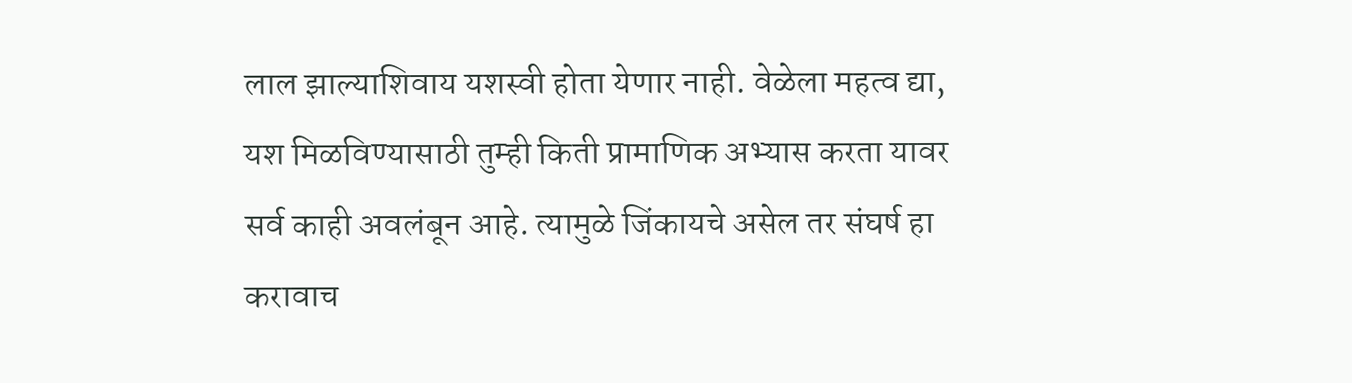लाल झाल्याशिवाय यशस्वी होता येणार नाही. वेळेला महत्व द्या, यश मिळविण्यासाठी तुम्ही किती प्रामाणिक अभ्यास करता यावर सर्व काही अवलंबून आहे. त्यामुळे जिंकायचे असेल तर संघर्ष हा करावाच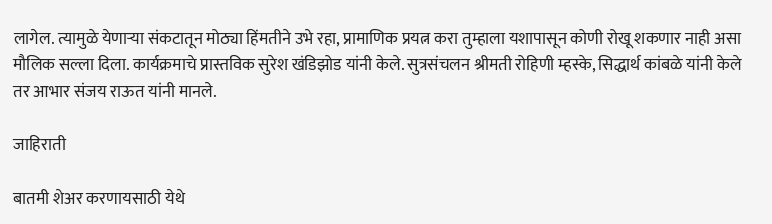लागेल. त्यामुळे येणाऱ्या संकटातून मोठ्या हिंमतीने उभे रहा, प्रामाणिक प्रयत्न करा तुम्हाला यशापासून कोणी रोखू शकणार नाही असा मौलिक सल्ला दिला. कार्यक्रमाचे प्रास्तविक सुरेश खंडिझोड यांनी केले. सुत्रसंचलन श्रीमती रोहिणी म्हस्के, सिद्धार्थ कांबळे यांनी केले तर आभार संजय राऊत यांनी मानले.

जाहिराती

बातमी शेअर करणायसाठी येथे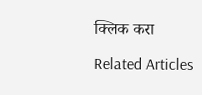क्लिक करा

Related Articles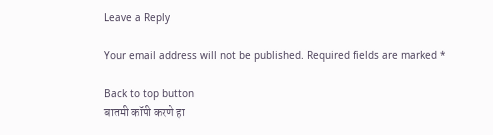Leave a Reply

Your email address will not be published. Required fields are marked *

Back to top button
बातमी कॉपी करणे हा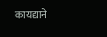कायद्याने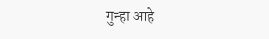गुन्हा आहे